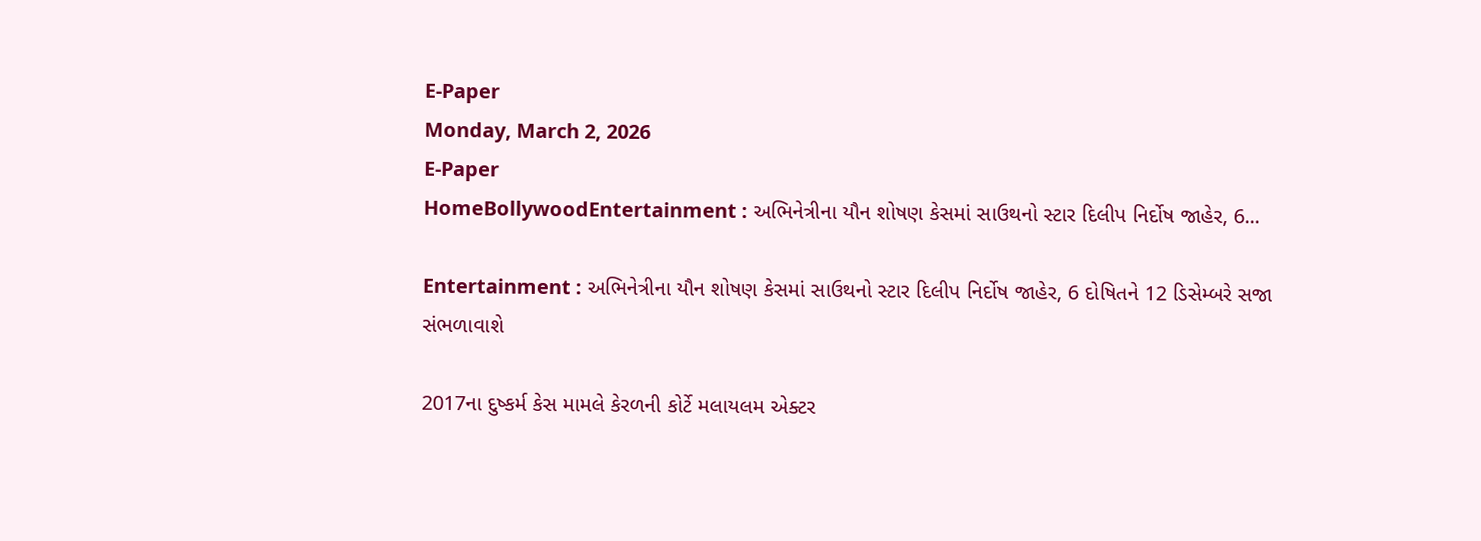E-Paper
Monday, March 2, 2026
E-Paper
HomeBollywoodEntertainment : અભિનેત્રીના યૌન શોષણ કેસમાં સાઉથનો સ્ટાર દિલીપ નિર્દોષ જાહેર, 6...

Entertainment : અભિનેત્રીના યૌન શોષણ કેસમાં સાઉથનો સ્ટાર દિલીપ નિર્દોષ જાહેર, 6 દોષિતને 12 ડિસેમ્બરે સજા સંભળાવાશે

2017ના દુષ્કર્મ કેસ મામલે કેરળની કોર્ટે મલાયલમ એક્ટર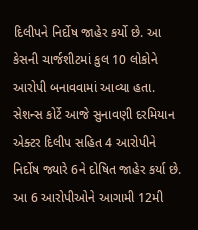દિલીપને નિર્દોષ જાહેર કર્યો છે. આ કેસની ચાર્જશીટમાં કુલ 10 લોકોને આરોપી બનાવવામાં આવ્યા હતા. સેશન્સ કોર્ટે આજે સુનાવણી દરમિયાન એક્ટર દિલીપ સહિત 4 આરોપીને નિર્દોષ જ્યારે 6ને દોષિત જાહેર કર્યા છે. આ 6 આરોપીઓને આગામી 12મી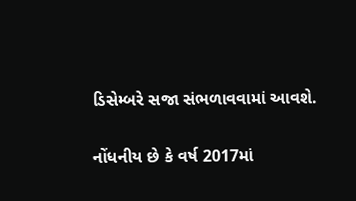ડિસેમ્બરે સજા સંભળાવવામાં આવશે.

નોંધનીય છે કે વર્ષ 2017માં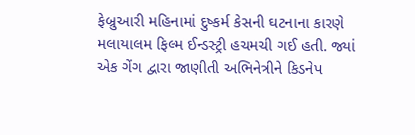ફેબ્રુઆરી મહિનામાં દુષ્કર્મ કેસની ઘટનાના કારણે મલાયાલમ ફિલ્મ ઈન્ડસ્ટ્રી હચમચી ગઈ હતી. જ્યાં એક ગેંગ દ્વારા જાણીતી અભિનેત્રીને કિડનેપ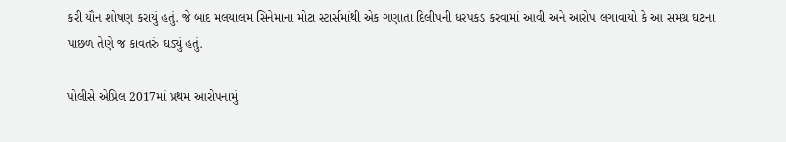કરી યૌન શોષણ કરાયું હતું. જે બાદ મલયાલમ સિનેમાના મોટા સ્ટાર્સમાંથી એક ગણાતા દિલીપની ધરપકડ કરવામાં આવી અને આરોપ લગાવાયો કે આ સમગ્ર ઘટના પાછળ તેણે જ કાવતરું ઘડ્યું હતું.

પોલીસે એપ્રિલ 2017માં પ્રથમ આરોપનામું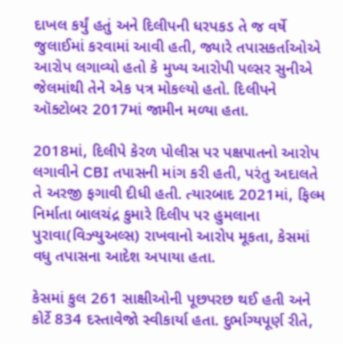દાખલ કર્યું હતું અને દિલીપની ધરપકડ તે જ વર્ષે જુલાઈમાં કરવામાં આવી હતી, જ્યારે તપાસકર્તાઓએ આરોપ લગાવ્યો હતો કે મુખ્ય આરોપી પલ્સર સુનીએ જેલમાંથી તેને એક પત્ર મોકલ્યો હતો. દિલીપને ઑક્ટોબર 2017માં જામીન મળ્યા હતા.

2018માં, દિલીપે કેરળ પોલીસ પર પક્ષપાતનો આરોપ લગાવીને CBI તપાસની માંગ કરી હતી, પરંતુ અદાલતે તે અરજી ફગાવી દીધી હતી. ત્યારબાદ 2021માં, ફિલ્મ નિર્માતા બાલચંદ્ર કુમારે દિલીપ પર હુમલાના પુરાવા(વિઝ્યુઅલ્સ) રાખવાનો આરોપ મૂકતા, કેસમાં વધુ તપાસના આદેશ અપાયા હતા.

કેસમાં કુલ 261 સાક્ષીઓની પૂછપરછ થઈ હતી અને કોર્ટે 834 દસ્તાવેજો સ્વીકાર્યા હતા. દુર્ભાગ્યપૂર્ણ રીતે,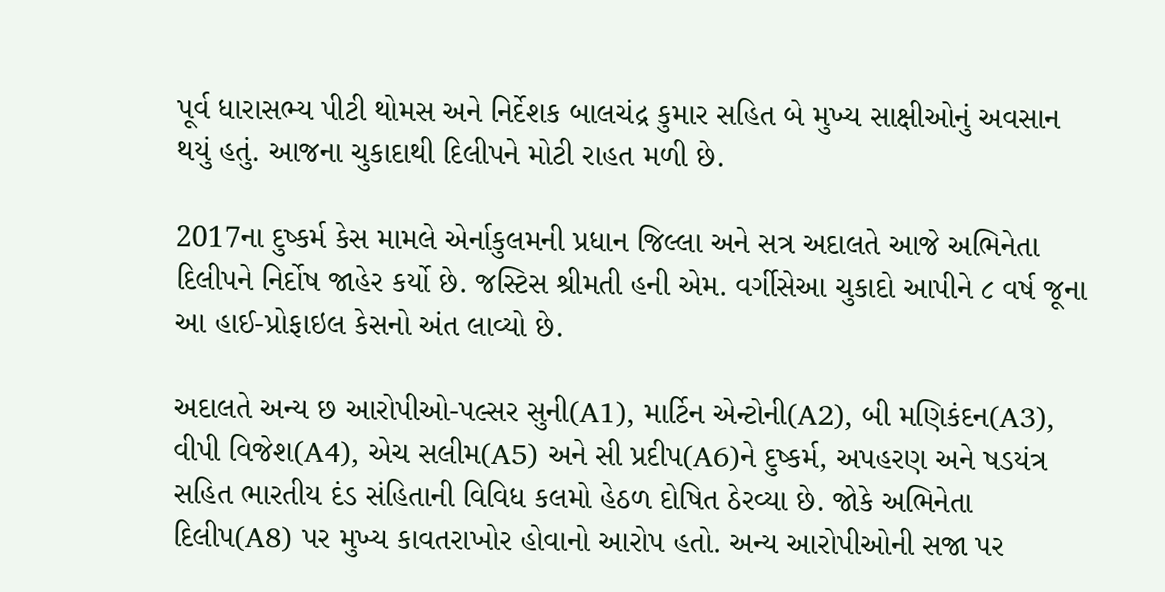પૂર્વ ધારાસભ્ય પીટી થોમસ અને નિર્દેશક બાલચંદ્ર કુમાર સહિત બે મુખ્ય સાક્ષીઓનું અવસાન થયું હતું. આજના ચુકાદાથી દિલીપને મોટી રાહત મળી છે.

2017ના દુષ્કર્મ કેસ મામલે એર્નાકુલમની પ્રધાન જિલ્લા અને સત્ર અદાલતે આજે અભિનેતા દિલીપને નિર્દોષ જાહેર કર્યો છે. જસ્ટિસ શ્રીમતી હની એમ. વર્ગીસેઆ ચુકાદો આપીને ૮ વર્ષ જૂના આ હાઈ-પ્રોફાઇલ કેસનો અંત લાવ્યો છે.

અદાલતે અન્ય છ આરોપીઓ-પલ્સર સુની(A1), માર્ટિન એન્ટોની(A2), બી મણિકંદન(A3), વીપી વિજેશ(A4), એચ સલીમ(A5) અને સી પ્રદીપ(A6)ને દુષ્કર્મ, અપહરણ અને ષડયંત્ર સહિત ભારતીય દંડ સંહિતાની વિવિધ કલમો હેઠળ દોષિત ઠેરવ્યા છે. જોકે અભિનેતા દિલીપ(A8) પર મુખ્ય કાવતરાખોર હોવાનો આરોપ હતો. અન્ય આરોપીઓની સજા પર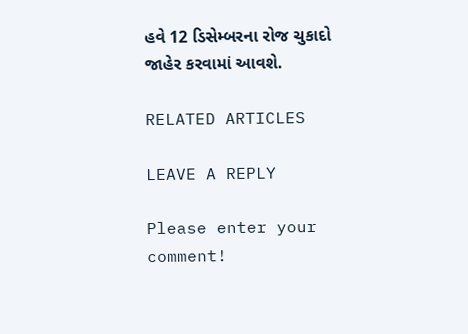હવે 12 ડિસેમ્બરના રોજ ચુકાદો જાહેર કરવામાં આવશે.

RELATED ARTICLES

LEAVE A REPLY

Please enter your comment!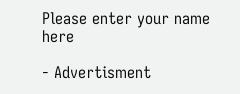Please enter your name here

- Advertisment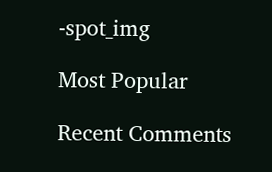-spot_img

Most Popular

Recent Comments